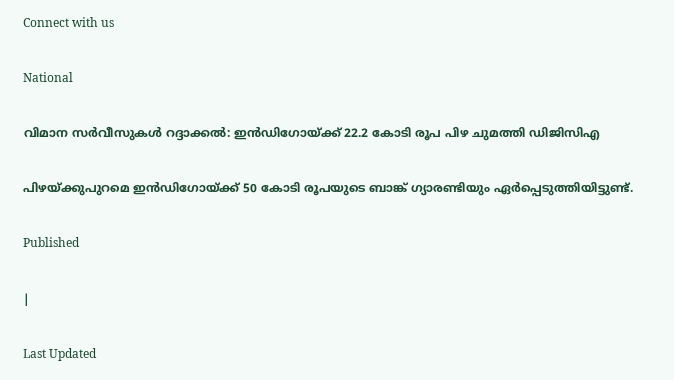Connect with us

National

വിമാന സർവീസുകൾ റദ്ദാക്കല്‍: ഇന്‍ഡിഗോയ്ക്ക് 22.2 കോടി രൂപ പിഴ ചുമത്തി ഡിജിസിഎ

പിഴയ്ക്കുപുറമെ ഇന്‍ഡിഗോയ്ക്ക് 50 കോടി രൂപയുടെ ബാങ്ക് ഗ്യാരണ്ടിയും ഏര്‍പ്പെടുത്തിയിട്ടുണ്ട്.

Published

|

Last Updated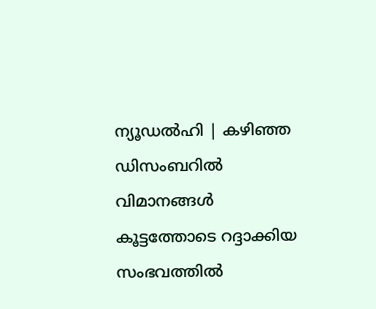ന്യൂഡല്‍ഹി | കഴിഞ്ഞ ഡിസംബറില്‍ വിമാനങ്ങള്‍ കൂട്ടത്തോടെ റദ്ദാക്കിയ സംഭവത്തില്‍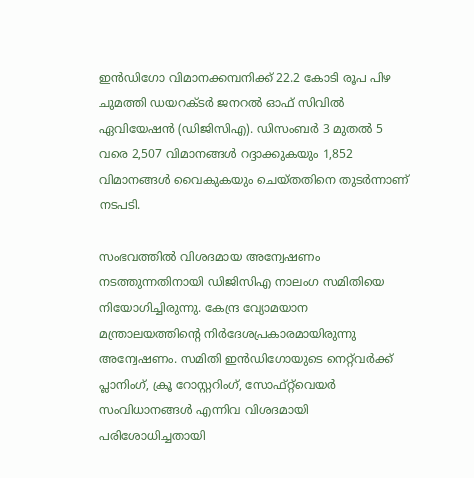ഇന്‍ഡിഗോ വിമാനക്കമ്പനിക്ക് 22.2 കോടി രൂപ പിഴ ചുമത്തി ഡയറക്ടര്‍ ജനറല്‍ ഓഫ് സിവില്‍ ഏവിയേഷന്‍ (ഡിജിസിഎ). ഡിസംബര്‍ 3 മുതല്‍ 5 വരെ 2,507 വിമാനങ്ങള്‍ റദ്ദാക്കുകയും 1,852 വിമാനങ്ങള്‍ വൈകുകയും ചെയ്തതിനെ തുടര്‍ന്നാണ് നടപടി.

സംഭവത്തില്‍ വിശദമായ അന്വേഷണം നടത്തുന്നതിനായി ഡിജിസിഎ നാലംഗ സമിതിയെ നിയോഗിച്ചിരുന്നു. കേന്ദ്ര വ്യോമയാന മന്ത്രാലയത്തിന്റെ നിര്‍ദേശപ്രകാരമായിരുന്നു അന്വേഷണം. സമിതി ഇന്‍ഡിഗോയുടെ നെറ്റ്‌വര്‍ക്ക് പ്ലാനിംഗ്, ക്രൂ റോസ്റ്ററിംഗ്, സോഫ്റ്റ്‌വെയര്‍ സംവിധാനങ്ങള്‍ എന്നിവ വിശദമായി പരിശോധിച്ചതായി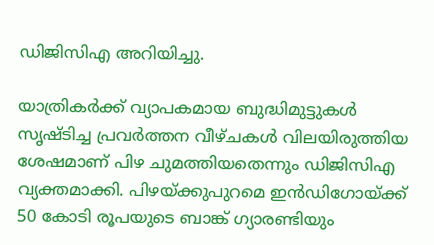ഡിജിസിഎ അറിയിച്ചു.

യാത്രികര്‍ക്ക് വ്യാപകമായ ബുദ്ധിമുട്ടുകള്‍ സൃഷ്ടിച്ച പ്രവര്‍ത്തന വീഴ്ചകള്‍ വിലയിരുത്തിയ ശേഷമാണ് പിഴ ചുമത്തിയതെന്നും ഡിജിസിഎ വ്യക്തമാക്കി. പിഴയ്ക്കുപുറമെ ഇന്‍ഡിഗോയ്ക്ക് 50 കോടി രൂപയുടെ ബാങ്ക് ഗ്യാരണ്ടിയും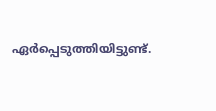ഏര്‍പ്പെടുത്തിയിട്ടുണ്ട്.